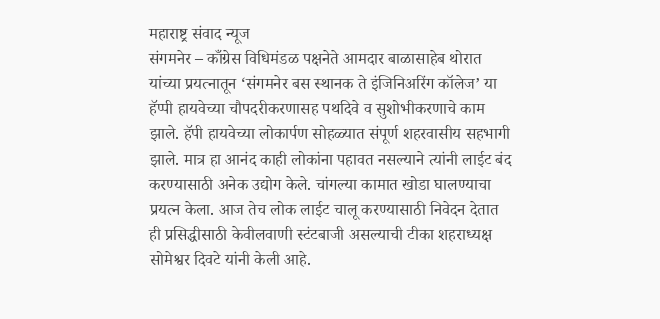महाराष्ट्र संवाद न्यूज
संगमनेर – काँग्रेस विधिमंडळ पक्षनेते आमदार बाळासाहेब थोरात यांच्या प्रयत्नातून ‘संगमनेर बस स्थानक ते इंजिनिअरिंग कॉलेज’ या हॅप्पी हायवेच्या चौपदरीकरणासह पथदिवे व सुशोभीकरणाचे काम झाले. हॅपी हायवेच्या लोकार्पण सोहळ्यात संपूर्ण शहरवासीय सहभागी झाले. मात्र हा आनंद काही लोकांना पहावत नसल्याने त्यांनी लाईट बंद करण्यासाठी अनेक उद्योग केले. चांगल्या कामात खोडा घालण्याचा प्रयत्न केला. आज तेच लोक लाईट चालू करण्यासाठी निवेदन देतात ही प्रसिद्धीसाठी केवीलवाणी स्टंटबाजी असल्याची टीका शहराध्यक्ष सोमेश्वर दिवटे यांनी केली आहे.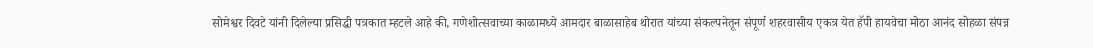सोमेश्वर दिवटे यांनी दिलेल्या प्रसिद्धी पत्रकात म्हटले आहे की, गणेशोत्सवाच्या काळामध्ये आमदार बाळासाहेब थोरात यांच्या संकल्पनेतून संपूर्ण शहरवासीय एकत्र येत हॅपी हायवेचा मोठा आनंद सोहळा संपन्न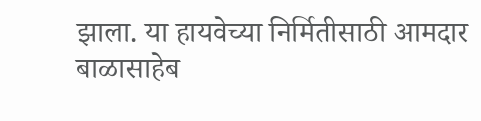झाला. या हायवेच्या निर्मितीसाठी आमदार बाळासाहेब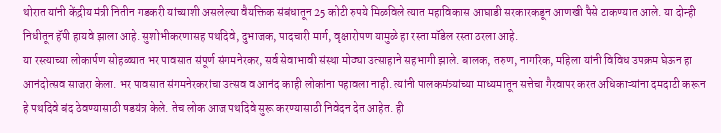थोरात यांनी केंद्रीय मंत्री नितीन गडकरी यांच्याशी असलेल्या वैयक्तिक संबंधातून 25 कोटी रुपये मिळविले त्यात महाविकास आघाडी सरकारकडून आणखी पैसे टाकण्यात आले. या दोन्ही निधीतून हॅपी हायवे झाला आहे. सुशोभीकरणासह पथदिवे, दुभाजक, पादचारी मार्ग, वृक्षारोपण यामुळे हा रस्ता मॉडेल रस्ता ठरला आहे.
या रस्त्याच्या लोकार्पण सोहळ्यात भर पावसात संपूर्ण संगमनेरकर, सर्व सेवाभावी संस्था मोठ्या उत्साहाने सहभागी झाले. बालक, तरुण, नागरिक, महिला यांनी विविध उपक्रम घेऊन हा आनंदोत्सव साजरा केला. भर पावसात संगमनेरकरांचा उत्सव व आनंद काही लोकांना पहावला नाही. त्यांनी पालकमंत्र्यांच्या माध्यमातून सत्तेचा गैरवापर करत अधिकाऱ्यांना दमदाटी करून हे पथदिवे बंद ठेवण्यासाठी षडयंत्र केले. तेच लोक आज पथदिवे सुरू करण्यासाठी निवेदन देत आहेत. ही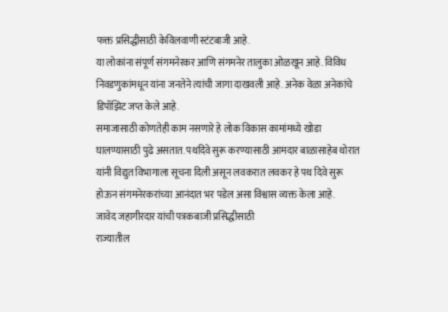फक्त प्रसिद्धीसाठी केविलवाणी स्टंटबाजी आहे.
या लोकांना संपूर्ण संगमनेरकर आणि संगमनेर तालुका ओळखून आहे. विविध निवडणुकांमधून यांना जनतेने त्यांची जागा दाखवली आहे. अनेक वेळा अनेकांचे डिपॉझिट जप्त केले आहे.
समाजासाठी कोणतेही काम नसणारे हे लोक विकास कामांमध्ये खोडा घालण्यासाठी पुढे असतात. पथदिवे सुरू करण्यासाठी आमदार बाळासाहेब थोरात यांनी विद्युत विभागाला सूचना दिली असून लवकरात लवकर हे पथ दिवे सुरू होऊन संगमनेरकरांच्या आनंदात भर पडेल असा विश्वास व्यक्त केला आहे.
जावेद जहागीरदार यांची पत्रकबाजी प्रसिद्धीसाठी
राज्यातील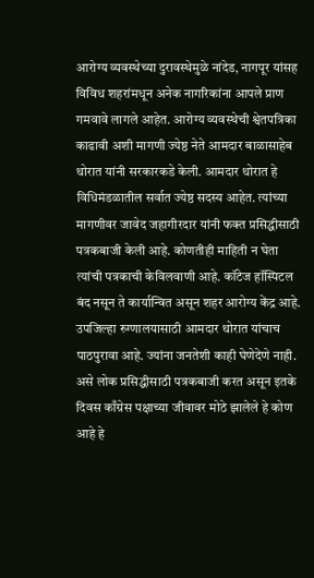आरोग्य व्यवस्थेच्या दुरावस्थेमुळे नांदेड, नागपूर यांसह विविध शहरांमधून अनेक नागरिकांना आपले प्राण गमवावे लागले आहेत. आरोग्य व्यवस्थेची श्वेतपत्रिका काढावी अशी मागणी ज्येष्ठ नेते आमदार बाळासाहेब थोरात यांनी सरकारकडे केली. आमदार थोरात हे विधिमंडळातील सर्वात ज्येष्ठ सदस्य आहेत. त्यांच्या मागणीवर जावेद जहागीरदार यांनी फक्त प्रसिद्धीसाठी पत्रकबाजी केली आहे. कोणतीही माहिती न घेता त्यांची पत्रकाची केविलवाणी आहे. कॉटेज हॉस्पिटल बंद नसून ते कार्यान्वित असून शहर आरोग्य केंद्र आहे. उपजिल्हा रुग्णालयासाठी आमदार थोरात यांचाच पाठपुरावा आहे. ज्यांना जनतेशी काही घेणेदेणे नाही. असे लोक प्रसिद्धीसाठी पत्रकबाजी करत असून इतके दिवस काँग्रेस पक्षाच्या जीवावर मोठे झालेले हे कोण आहे हे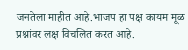जनतेला माहीत आहे.भाजप हा पक्ष कायम मूळ प्रश्नांवर लक्ष विचलित करत आहे.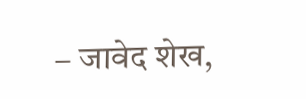– जावेद शेख,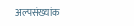अल्पसंख्यांक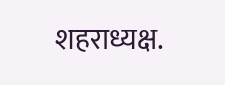शहराध्यक्ष.